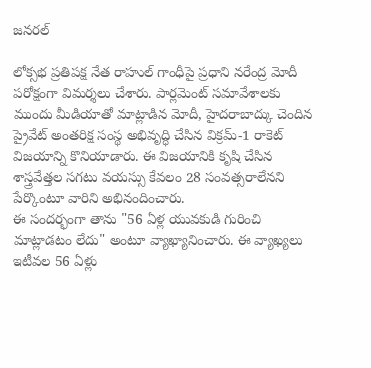జనరల్

లోక్సభ ప్రతిపక్ష నేత రాహుల్ గాంధీపై ప్రధాని నరేంద్ర మోదీ పరోక్షంగా విమర్శలు చేశారు. పార్లమెంట్ సమావేశాలకు ముందు మీడియాతో మాట్లాడిన మోదీ, హైదరాబాద్కు చెందిన ప్రైవేట్ అంతరిక్ష సంస్థ అభివృద్ధి చేసిన విక్రమ్-1 రాకెట్ విజయాన్ని కొనియాడారు. ఈ విజయానికి కృషి చేసిన శాస్త్రవేత్తల సగటు వయస్సు కేవలం 28 సంవత్సరాలేనని పేర్కొంటూ వారిని అభినందించారు.
ఈ సందర్భంగా తాను "56 ఏళ్ల యువకుడి గురించి మాట్లాడటం లేదు" అంటూ వ్యాఖ్యానించారు. ఈ వ్యాఖ్యలు ఇటీవల 56 ఏళ్లు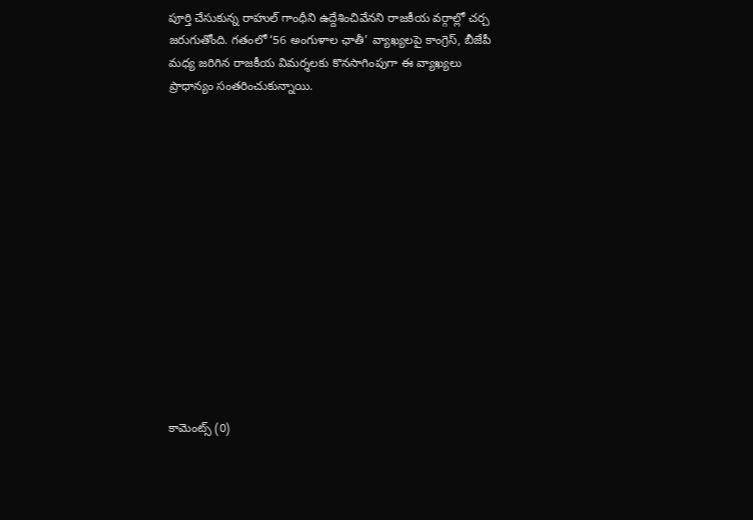పూర్తి చేసుకున్న రాహుల్ గాంధీని ఉద్దేశించివేనని రాజకీయ వర్గాల్లో చర్చ జరుగుతోంది. గతంలో ‘56 అంగుళాల ఛాతీ’ వ్యాఖ్యలపై కాంగ్రెస్, బీజేపీ మధ్య జరిగిన రాజకీయ విమర్శలకు కొనసాగింపుగా ఈ వ్యాఖ్యలు ప్రాధాన్యం సంతరించుకున్నాయి.














కామెంట్స్ (0)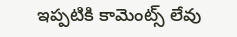ఇప్పటికి కామెంట్స్ లేవు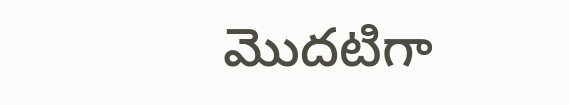మొదటిగా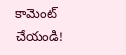కామెంట్ చేయండి!